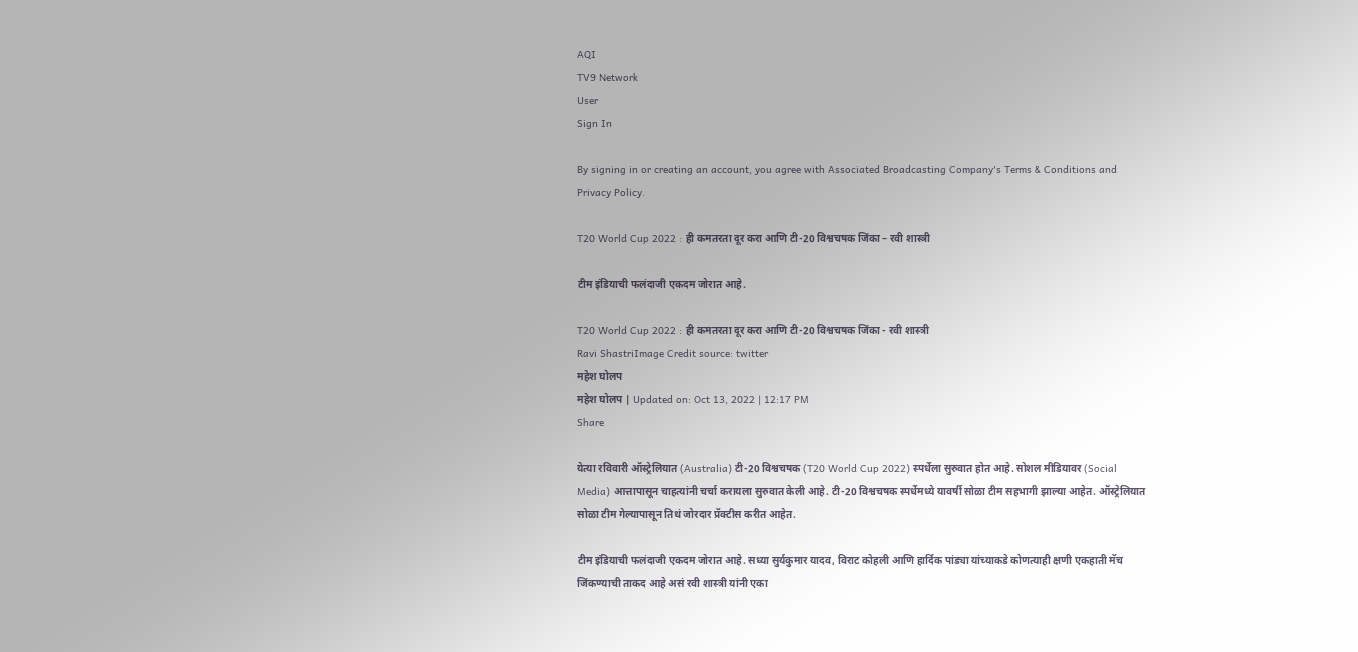AQI
TV9 Network
User
Sign In

By signing in or creating an account, you agree with Associated Broadcasting Company's Terms & Conditions and Privacy Policy.

T20 World Cup 2022 : ही कमतरता दूर करा आणि टी-20 विश्वचषक जिंका – रवी शास्त्री

टीम इंडियाची फलंदाजी एकदम जोरात आहे.

T20 World Cup 2022 : ही कमतरता दूर करा आणि टी-20 विश्वचषक जिंका - रवी शास्त्री
Ravi ShastriImage Credit source: twitter
महेश घोलप
महेश घोलप | Updated on: Oct 13, 2022 | 12:17 PM
Share

येत्या रविवारी ऑस्ट्रेलियात (Australia) टी-20 विश्वचषक (T20 World Cup 2022) स्पर्धेला सुरुवात होत आहे. सोशल मीडियावर (Social Media) आत्तापासून चाहत्यांनी चर्चा करायला सुरुवात केली आहे. टी-20 विश्वचषक स्पर्धेमध्ये यावर्षी सोळा टीम सहभागी झाल्या आहेत. ऑस्ट्रेलियात सोळा टीम गेल्यापासून तिथं जोरदार प्रॅक्टीस करीत आहेत.

टीम इंडियाची फलंदाजी एकदम जोरात आहे. सध्या सुर्यकुमार यादव, विराट कोहली आणि हार्दिक पांड्या यांच्याकडे कोणत्याही क्षणी एकहाती मॅच जिंकण्याची ताकद आहे असं रवी शास्त्री यांनी एका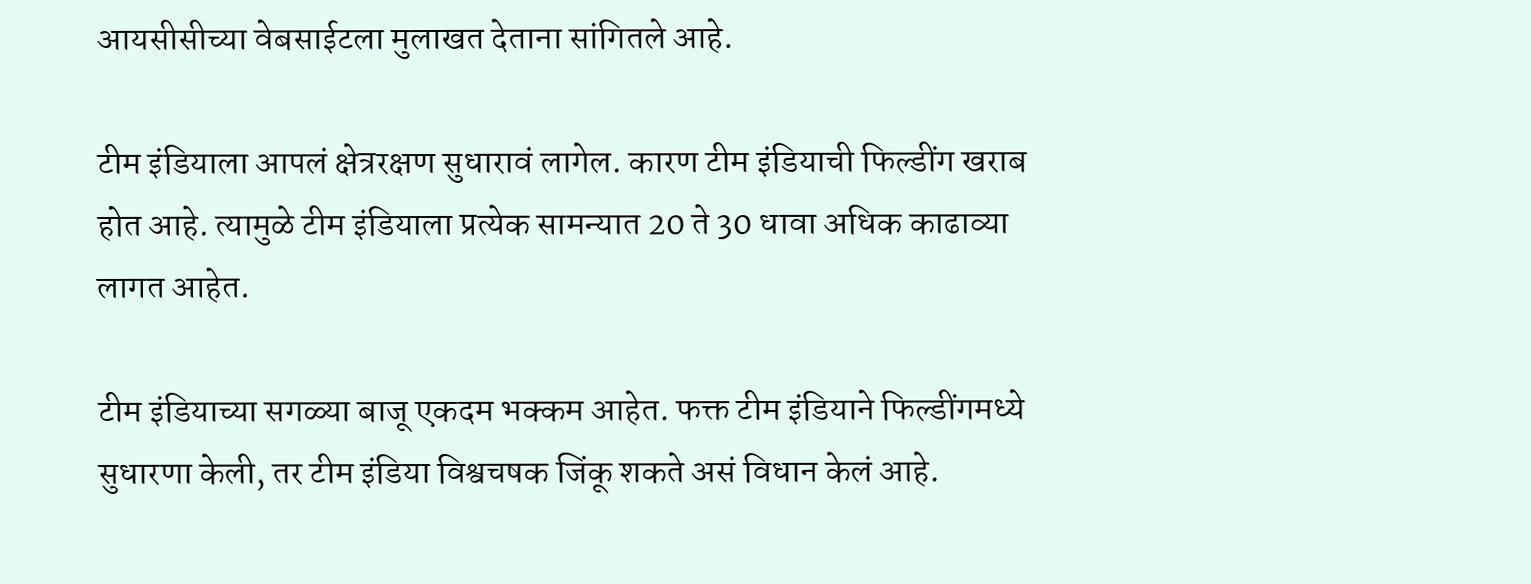आयसीसीच्या वेबसाईटला मुलाखत देताना सांगितले आहे.

टीम इंडियाला आपलं क्षेत्ररक्षण सुधारावं लागेल. कारण टीम इंडियाची फिल्डींग खराब होत आहे. त्यामुळे टीम इंडियाला प्रत्येक सामन्यात 20 ते 30 धावा अधिक काढाव्या लागत आहेत.

टीम इंडियाच्या सगळ्या बाजू एकदम भक्कम आहेत. फक्त टीम इंडियाने फिल्डींगमध्ये सुधारणा केली, तर टीम इंडिया विश्वचषक जिंकू शकते असं विधान केलं आहे.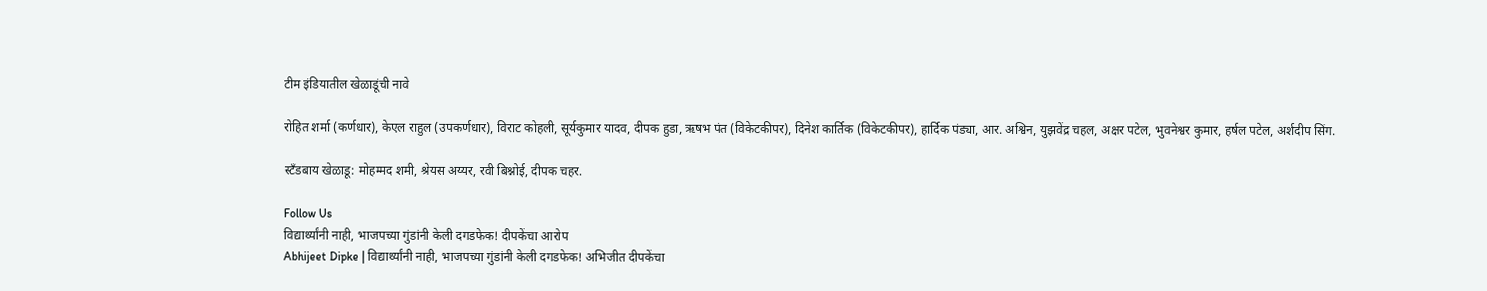टीम इंडियातील खेळाडूंची नावे

रोहित शर्मा (कर्णधार), केएल राहुल (उपकर्णधार), विराट कोहली, सूर्यकुमार यादव, दीपक हुडा, ऋषभ पंत (विकेटकीपर), दिनेश कार्तिक (विकेटकीपर), हार्दिक पंड्या, आर. अश्विन, युझवेंद्र चहल, अक्षर पटेल, भुवनेश्वर कुमार, हर्षल पटेल, अर्शदीप सिंग.

स्टँडबाय खेळाडू: मोहम्मद शमी, श्रेयस अय्यर, रवी बिश्नोई, दीपक चहर.

Follow Us
विद्यार्थ्यांनी नाही, भाजपच्या गुंडांनी केली दगडफेक! दीपकेंचा आरोप
Abhijeet Dipke | विद्यार्थ्यांनी नाही, भाजपच्या गुंडांनी केली दगडफेक! अभिजीत दीपकेंचा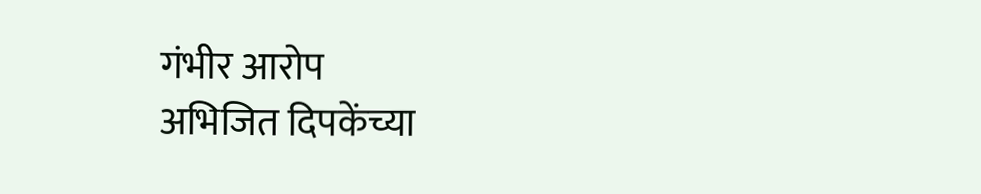गंभीर आरोप
अभिजित दिपकेंच्या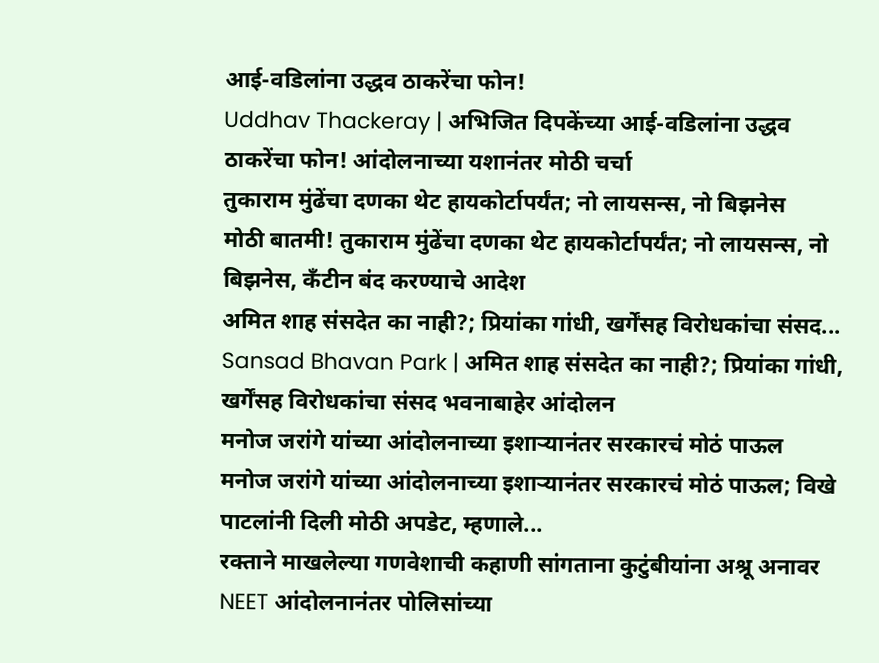आई-वडिलांना उद्धव ठाकरेंचा फोन!
Uddhav Thackeray | अभिजित दिपकेंच्या आई-वडिलांना उद्धव ठाकरेंचा फोन! आंदोलनाच्या यशानंतर मोठी चर्चा
तुकाराम मुंढेंचा दणका थेट हायकोर्टापर्यंत; नो लायसन्स, नो बिझनेस
मोठी बातमी! तुकाराम मुंढेंचा दणका थेट हायकोर्टापर्यंत; नो लायसन्स, नो बिझनेस, कँटीन बंद करण्याचे आदेश
अमित शाह संसदेत का नाही?; प्रियांका गांधी, खर्गेंसह विरोधकांचा संसद...
Sansad Bhavan Park | अमित शाह संसदेत का नाही?; प्रियांका गांधी, खर्गेंसह विरोधकांचा संसद भवनाबाहेर आंदोलन
मनोज जरांगे यांच्या आंदोलनाच्या इशाऱ्यानंतर सरकारचं मोठं पाऊल
मनोज जरांगे यांच्या आंदोलनाच्या इशाऱ्यानंतर सरकारचं मोठं पाऊल; विखे पाटलांनी दिली मोठी अपडेट, म्हणाले...
रक्ताने माखलेल्या गणवेशाची कहाणी सांगताना कुटुंबीयांना अश्रू अनावर
NEET आंदोलनानंतर पोलिसांच्या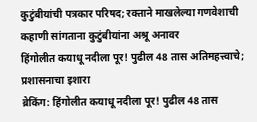कुटुंबीयांची पत्रकार परिषद; रक्ताने माखलेल्या गणवेशाची कहाणी सांगताना कुटुंबीयांना अश्रू अनावर
हिंगोलीत कयाधू नदीला पूर! पुढील 48 तास अतिमहत्त्वाचे; प्रशासनाचा इशारा
ब्रेकिंग: हिंगोलीत कयाधू नदीला पूर! पुढील 48 तास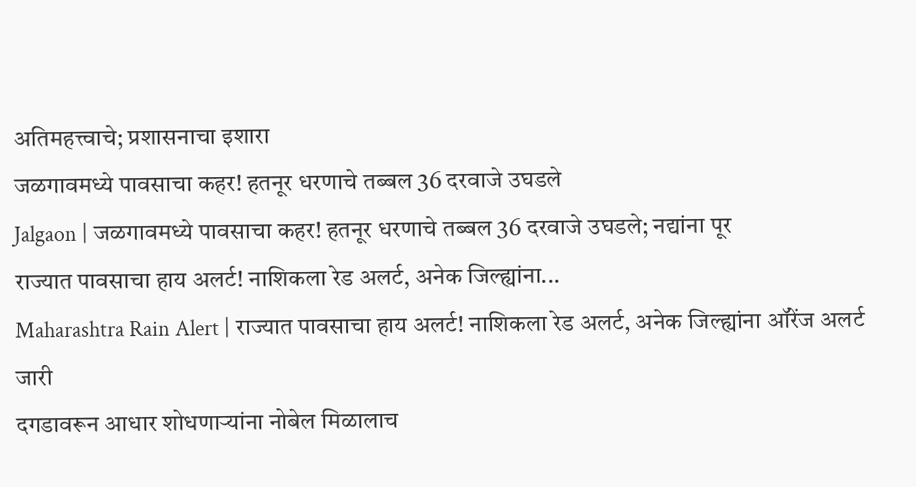अतिमहत्त्वाचे; प्रशासनाचा इशारा
जळगावमध्ये पावसाचा कहर! हतनूर धरणाचे तब्बल 36 दरवाजे उघडले
Jalgaon | जळगावमध्ये पावसाचा कहर! हतनूर धरणाचे तब्बल 36 दरवाजे उघडले; नद्यांना पूर
राज्यात पावसाचा हाय अलर्ट! नाशिकला रेड अलर्ट, अनेक जिल्ह्यांना...
Maharashtra Rain Alert | राज्यात पावसाचा हाय अलर्ट! नाशिकला रेड अलर्ट, अनेक जिल्ह्यांना ऑरेंज अलर्ट जारी
दगडावरून आधार शोधणाऱ्यांना नोबेल मिळालाच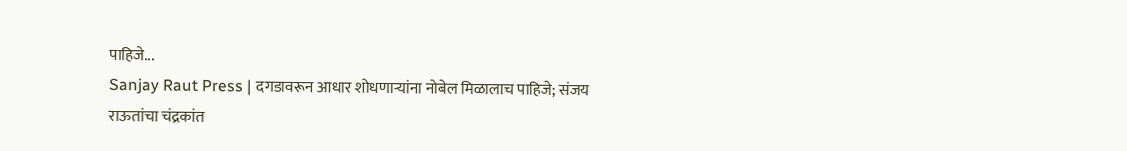पाहिजे...
Sanjay Raut Press | दगडावरून आधार शोधणाऱ्यांना नोबेल मिळालाच पाहिजे; संजय राऊतांचा चंद्रकांत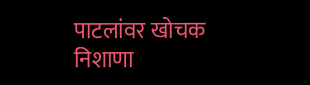पाटलांवर खोचक निशाणा